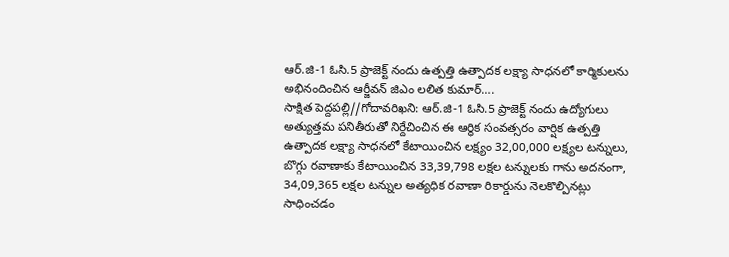ఆర్.జి-1 ఓసి.5 ప్రాజెక్ట్ నందు ఉత్పత్తి ఉత్పాదక లక్ష్యా సాధనలో కార్మికులను అభినందించిన ఆర్జీవన్ జిఎం లలిత కుమార్….
సాక్షిత పెద్దపల్లి//గోదావరిఖని: ఆర్.జి-1 ఓసి.5 ప్రాజెక్ట్ నందు ఉద్యోగులు అత్యుత్తమ పనితీరుతో నిర్దేచించిన ఈ ఆర్ధిక సంవత్సరం వార్షిక ఉత్పత్తి ఉత్పాదక లక్ష్యా సాధనలో కేటాయించిన లక్ష్యం 32,00,000 లక్ష్యల టన్నులు, బొగ్గు రవాణాకు కేటాయించిన 33,39,798 లక్షల టన్నులకు గాను అదనంగా, 34,09,365 లక్షల టన్నుల అత్యధిక రవాణా రికార్డును నెలకొల్పినట్లు సాధించడం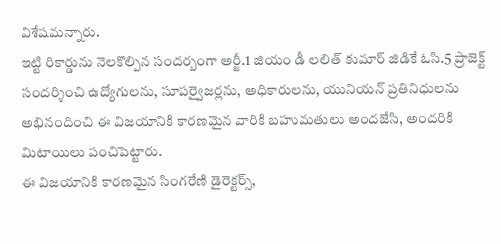విశేషమన్నారు.
ఇట్టి రికార్డును నెలకొల్పిన సందర్బంగా అర్జీ.1 జియం డీ లలిత్ కుమార్ జిడికే ఓసి.5 ప్రాజెక్ట్ సందర్శించి ఉద్యోగులను, సూపర్వైజర్లను, అధికారులను, యునియన్ ప్రతినిధులను అభినందించి ఈ విజయానికి కారణమైన వారికి బహుమతులు అందజేసి, అందరికి మిటాయిలు పంచిపెట్టారు.
ఈ విజయానికి కారణమైన సింగరేణి డైరెక్టర్స్,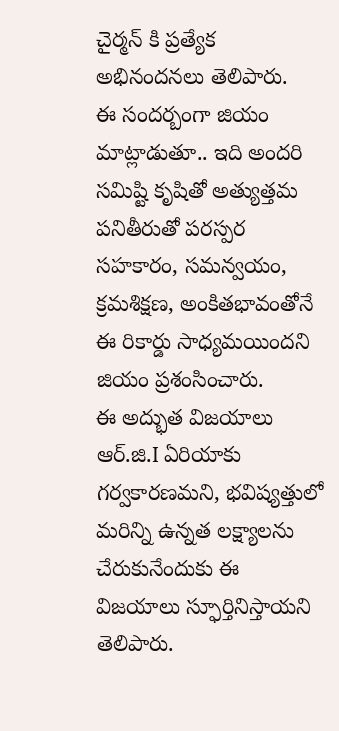చైర్మన్ కి ప్రత్యేక అభినందనలు తెలిపారు.
ఈ సందర్బంగా జియం మాట్లాడుతూ.. ఇది అందరి సమిష్టి కృషితో అత్యుత్తమ పనితీరుతో పరస్పర సహకారం, సమన్వయం, క్రమశిక్షణ, అంకితభావంతోనే ఈ రికార్డు సాధ్యమయిందని జియం ప్రశంసించారు.
ఈ అద్భుత విజయాలు ఆర్.జి.I ఏరియాకు గర్వకారణమని, భవిష్యత్తులో మరిన్ని ఉన్నత లక్ష్యాలను చేరుకునేందుకు ఈ విజయాలు స్ఫూర్తినిస్తాయని తెలిపారు.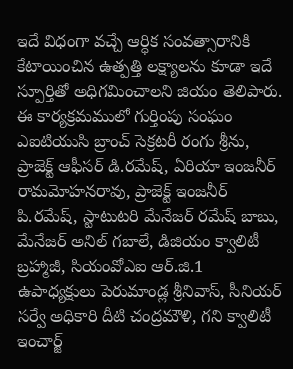ఇదే విధంగా వచ్చే ఆర్ధిక సంవత్సారానికి కేటాయించిన ఉత్పత్తి లక్ష్యాలను కూడా ఇదే స్పూర్తితో అధిగమించాలని జియం తెలిపారు.
ఈ కార్యక్రమములో గుర్తింపు సంఘం ఎఐటియుసి బ్రాంచ్ సెక్రటరీ రంగు శ్రీను, ప్రాజెక్ట్ ఆఫీసర్ డి.రమేష్, ఏరియా ఇంజనీర్ రామమోహనరావు, ప్రాజెక్ట్ ఇంజనీర్ పి.రమేష్, స్టాటుటరి మేనేజర్ రమేష్ బాబు, మేనేజర్ అనిల్ గబాలే, డిజియం క్వాలిటీ బ్రహ్మాజీ, సియంవోఎఐ ఆర్.జి.1 ఉపాధ్యక్షులు పెరుమాండ్ల శ్రీనివాస్, సీనియర్ సర్వే అధికారి దీటి చంద్రమౌళి, గని క్వాలిటీ ఇంచార్జ్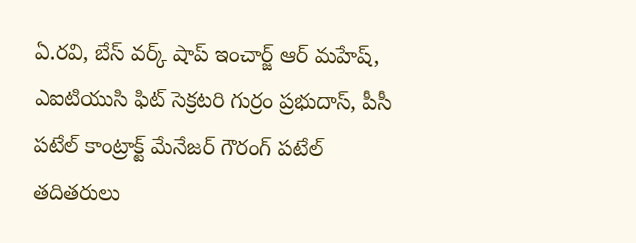ఏ.రవి, బేస్ వర్క్ షాప్ ఇంచార్జ్ ఆర్ మహేష్, ఎఐటియుసి ఫిట్ సెక్రటరి గుర్రం ప్రభుదాస్, పీసీ పటేల్ కాంట్రాక్ట్ మేనేజర్ గౌరంగ్ పటేల్ తదితరులు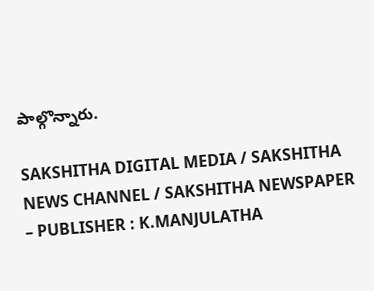పాల్గొన్నారు.

SAKSHITHA DIGITAL MEDIA / SAKSHITHA NEWS CHANNEL / SAKSHITHA NEWSPAPER – PUBLISHER : K.MANJULATHA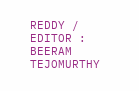REDDY / EDITOR : BEERAM TEJOMURTHY